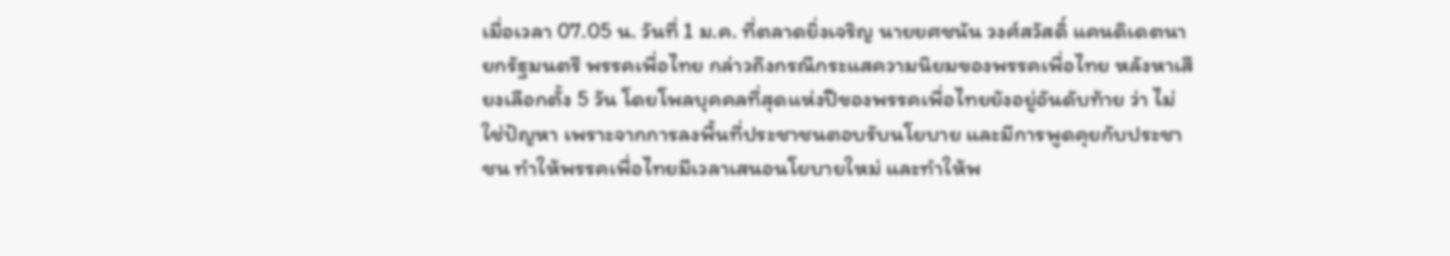เมื่อเวลา 07.05 น. วันที่ 1 ม.ค. ที่ตลาดยิ่งเจริญ นายยศชนัน วงศ์สวัสดิ์ แคนดิเดตนายกรัฐมนตรี พรรคเพื่อไทย กล่าวถึงกรณีกระแสความนิยมของพรรคเพื่อไทย หลังหาเสียงเลือกตั้ง 5 วัน โดยโพลบุคคลที่สุดแห่งปีของพรรคเพื่อไทยยังอยู่อันดับท้าย ว่า ไม่ใช่ปัญหา เพราะจากการลงพื้นที่ประชาชนตอบรับนโยบาย และมีการพูดคุยกับประชาชน ทำให้พรรคเพื่อไทยมีเวลาเสนอนโยบายใหม่ และทำให้พ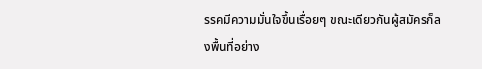รรคมีความมั่นใจขึ้นเรื่อยๆ ขณะเดียวกันผู้สมัครก็ลงพื้นที่อย่าง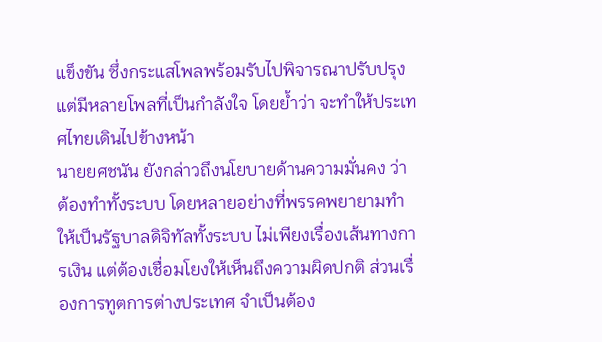แข็งขัน ซึ่งกระแสโพลพร้อมรับไปพิจารณาปรับปรุง แต่มีหลายโพลที่เป็นกำลังใจ โดยย้ำว่า จะทำให้ประเทศไทยเดินไปข้างหน้า
นายยศชนัน ยังกล่าวถึงนโยบายด้านความมั่นคง ว่า ต้องทำทั้งระบบ โดยหลายอย่างที่พรรคพยายามทำให้เป็นรัฐบาลดิจิทัลทั้งระบบ ไม่เพียงเรื่องเส้นทางการเงิน แต่ต้องเชื่อมโยงให้เห็นถึงความผิดปกติ ส่วนเรื่องการทูตการต่างประเทศ จำเป็นต้อง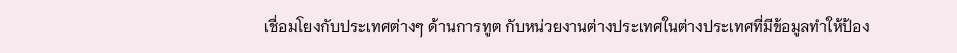เชื่อมโยงกับประเทศต่างๆ ด้านการทูต กับหน่วยงานต่างประเทศในต่างประเทศที่มีข้อมูลทำให้ป้อง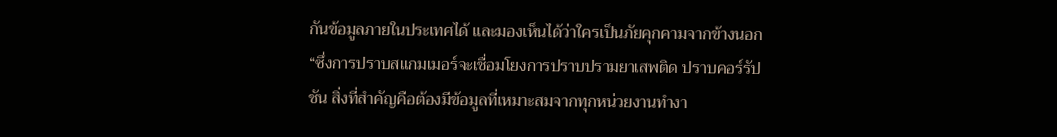กันข้อมูลภายในประเทศได้ และมองเห็นได้ว่าใครเป็นภัยคุกคามจากข้างนอก
“ซึ่งการปราบสแกมเมอร์จะเชื่อมโยงการปราบปรามยาเสพติด ปราบคอร์รัปชัน สิ่งที่สำคัญคือต้องมีข้อมูลที่เหมาะสมจากทุกหน่วยงานทำงา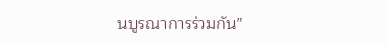นบูรณาการร่วมกัน”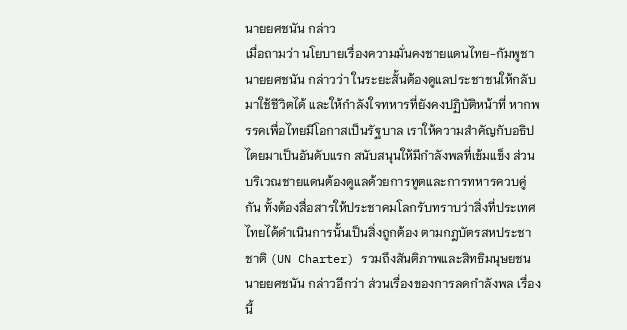นายยศชนัน กล่าว
เมื่อถามว่า นโยบายเรื่องความมั่นคงชายแดนไทย-กัมพูชา นายยศชนัน กล่าวว่า ในระยะสั้นต้องดูแลประชาชนให้กลับมาใช้ชีวิตได้ และให้กำลังใจทหารที่ยังคงปฏิบัติหน้าที่ หากพรรคเพื่อไทยมีโอกาสเป็นรัฐบาล เราให้ความสำคัญกับอธิปไตยมาเป็นอันดับแรก สนับสนุนให้มีกำลังพลที่เข้มแข็ง ส่วนบริเวณชายแดนต้องดูแลด้วยการทูตและการทหารควบคู่กัน ทั้งต้องสื่อสารให้ประชาคมโลกรับทราบว่าสิ่งที่ประเทศไทยได้ดำเนินการนั้นเป็นสิ่งถูกต้อง ตามกฎบัตรสหประชาชาติ (UN Charter) รวมถึงสันติภาพและสิทธิมนุษยชน
นายยศชนัน กล่าวอีกว่า ส่วนเรื่องของการลดกำลังพล เรื่องนี้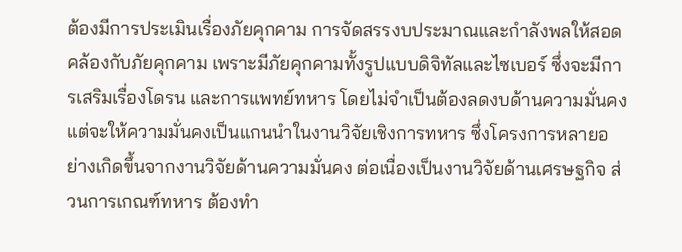ต้องมีการประเมินเรื่องภัยคุกคาม การจัดสรรงบประมาณและกำลังพลให้สอดคล้องกับภัยคุกคาม เพราะมีภัยคุกคามทั้งรูปแบบดิจิทัลและไซเบอร์ ซึ่งจะมีการเสริมเรื่องโดรน และการแพทย์ทหาร โดยไม่จำเป็นต้องลดงบด้านความมั่นคง แต่จะให้ความมั่นคงเป็นแกนนำในงานวิจัยเชิงการทหาร ซึ่งโครงการหลายอย่างเกิดขึ้นจากงานวิจัยด้านความมั่นคง ต่อเนื่องเป็นงานวิจัยด้านเศรษฐกิจ ส่วนการเกณฑ์ทหาร ต้องทำ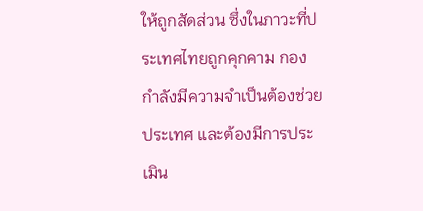ให้ถูกสัดส่วน ซึ่งในภาวะที่ประเทศไทยถูกคุกคาม กองกำลังมีความจำเป็นต้องช่วยประเทศ และต้องมีการประเมิน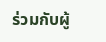ร่วมกับผู้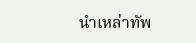นำเหล่าทัพ